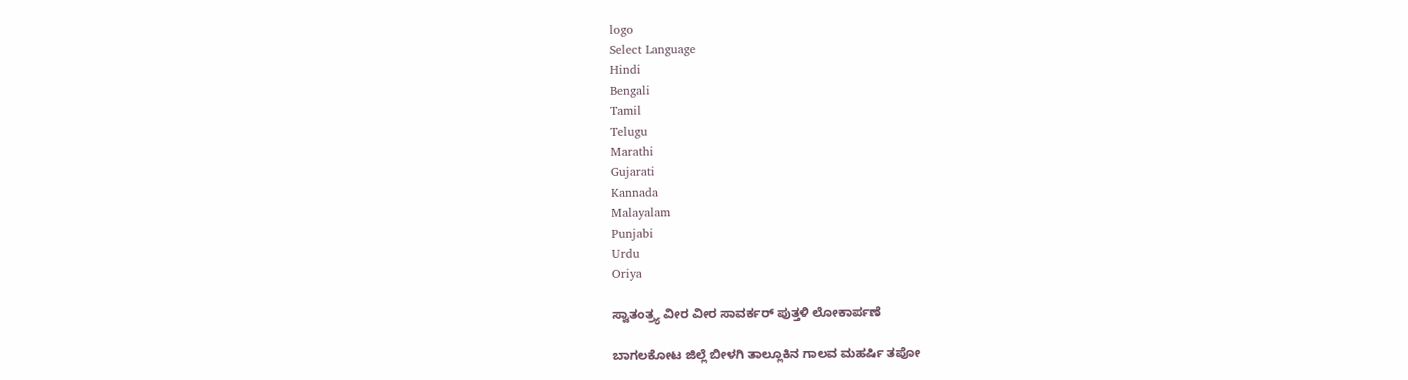logo
Select Language
Hindi
Bengali
Tamil
Telugu
Marathi
Gujarati
Kannada
Malayalam
Punjabi
Urdu
Oriya

ಸ್ವಾತಂತ್ರ್ಯ ವೀರ ವೀರ ಸಾವರ್ಕರ್ ಪುತ್ತಳಿ ಲೋಕಾರ್ಪಣೆ

ಬಾಗಲಕೋಟ ಜಿಲ್ಲೆ ಬೀಳಗಿ ತಾಲ್ಲೂಕಿನ ಗಾಲವ ಮಹರ್ಷಿ ತಪೋ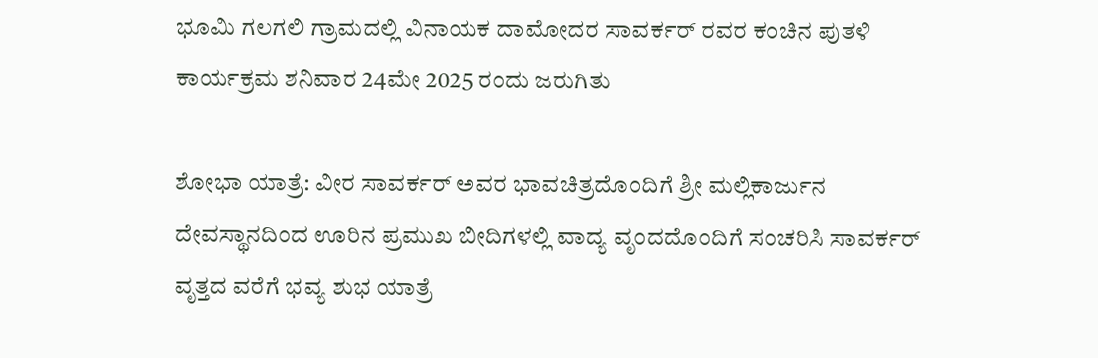ಭೂಮಿ ಗಲಗಲಿ ಗ್ರಾಮದಲ್ಲಿ ವಿನಾಯಕ ದಾಮೋದರ ಸಾವರ್ಕರ್ ರವರ ಕಂಚಿನ ಪುತಳಿ ಕಾರ್ಯಕ್ರಮ ಶನಿವಾರ 24ಮೇ 2025 ರಂದು ಜರುಗಿತು

ಶೋಭಾ ಯಾತ್ರೆ: ವೀರ ಸಾವರ್ಕರ್ ಅವರ ಭಾವಚಿತ್ರದೊಂದಿಗೆ ಶ್ರೀ ಮಲ್ಲಿಕಾರ್ಜುನ ದೇವಸ್ಥಾನದಿಂದ ಊರಿನ ಪ್ರಮುಖ ಬೀದಿಗಳಲ್ಲಿ ವಾದ್ಯ ವೃಂದದೊಂದಿಗೆ ಸಂಚರಿಸಿ ಸಾವರ್ಕರ್ ವೃತ್ತದ ವರೆಗೆ ಭವ್ಯ ಶುಭ ಯಾತ್ರೆ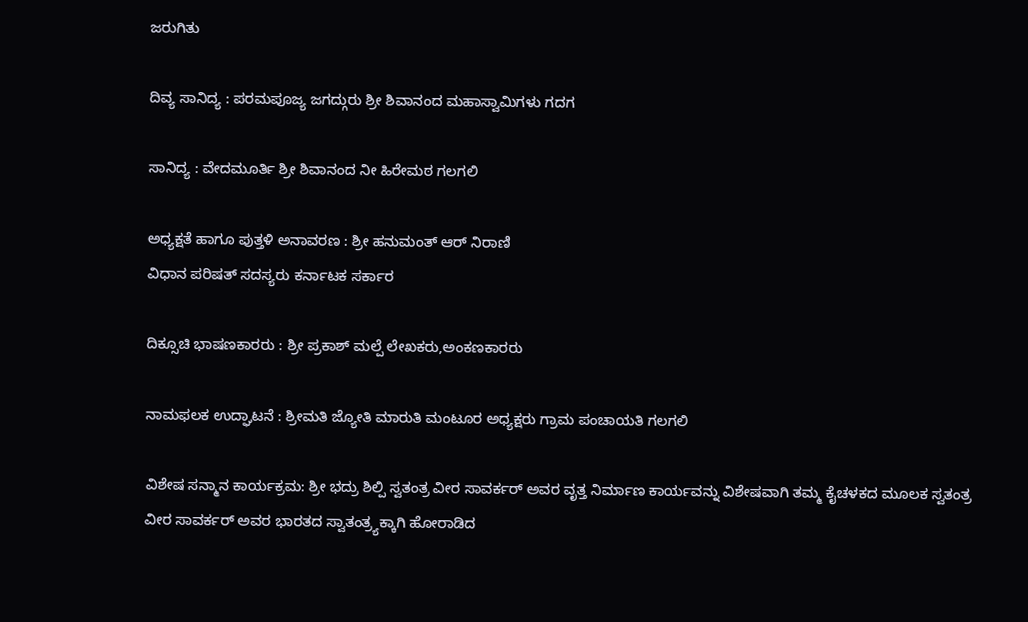ಜರುಗಿತು

ದಿವ್ಯ ಸಾನಿದ್ಯ : ಪರಮಪೂಜ್ಯ ಜಗದ್ಗುರು ಶ್ರೀ ಶಿವಾನಂದ ಮಹಾಸ್ವಾಮಿಗಳು ಗದಗ

ಸಾನಿದ್ಯ : ವೇದಮೂರ್ತಿ ಶ್ರೀ ಶಿವಾನಂದ ನೀ ಹಿರೇಮಠ ಗಲಗಲಿ

ಅಧ್ಯಕ್ಷತೆ ಹಾಗೂ ಪುತ್ತಳಿ ಅನಾವರಣ : ಶ್ರೀ ಹನುಮಂತ್ ಆರ್ ನಿರಾಣಿ
ವಿಧಾನ ಪರಿಷತ್ ಸದಸ್ಯರು ಕರ್ನಾಟಕ ಸರ್ಕಾರ

ದಿಕ್ಸೂಚಿ ಭಾಷಣಕಾರರು : ಶ್ರೀ ಪ್ರಕಾಶ್ ಮಲ್ಪೆ ಲೇಖಕರು,ಅಂಕಣಕಾರರು

ನಾಮಫಲಕ ಉದ್ಘಾಟನೆ : ಶ್ರೀಮತಿ ಜ್ಯೋತಿ ಮಾರುತಿ ಮಂಟೂರ ಅಧ್ಯಕ್ಷರು ಗ್ರಾಮ ಪಂಚಾಯತಿ ಗಲಗಲಿ

ವಿಶೇಷ ಸನ್ಮಾನ ಕಾರ್ಯಕ್ರಮ: ಶ್ರೀ ಭದ್ರು ಶಿಲ್ಪಿ ಸ್ವತಂತ್ರ ವೀರ ಸಾವರ್ಕರ್ ಅವರ ವೃತ್ತ ನಿರ್ಮಾಣ ಕಾರ್ಯವನ್ನು ವಿಶೇಷವಾಗಿ ತಮ್ಮ ಕೈಚಳಕದ ಮೂಲಕ ಸ್ವತಂತ್ರ ವೀರ ಸಾವರ್ಕರ್ ಅವರ ಭಾರತದ ಸ್ವಾತಂತ್ರ್ಯಕ್ಕಾಗಿ ಹೋರಾಡಿದ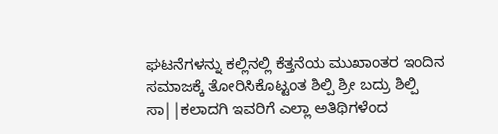ಘಟನೆಗಳನ್ನು ಕಲ್ಲಿನಲ್ಲಿ ಕೆತ್ತನೆಯ ಮುಖಾಂತರ ಇಂದಿನ ಸಮಾಜಕ್ಕೆ ತೋರಿಸಿಕೊಟ್ಟಂತ ಶಿಲ್ಪಿ ಶ್ರೀ ಬದ್ರು ಶಿಲ್ಪಿ ಸಾ||ಕಲಾದಗಿ ಇವರಿಗೆ ಎಲ್ಲಾ ಅತಿಥಿಗಳೆಂದ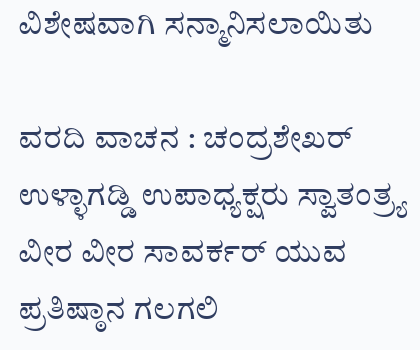ವಿಶೇಷವಾಗಿ ಸನ್ಮಾನಿಸಲಾಯಿತು

ವರದಿ ವಾಚನ : ಚಂದ್ರಶೇಖರ್ ಉಳ್ಳಾಗಡ್ಡಿ ಉಪಾಧ್ಯಕ್ಷರು ಸ್ವಾತಂತ್ರ್ಯ ವೀರ ವೀರ ಸಾವರ್ಕರ್ ಯುವ ಪ್ರತಿಷ್ಠಾನ ಗಲಗಲಿ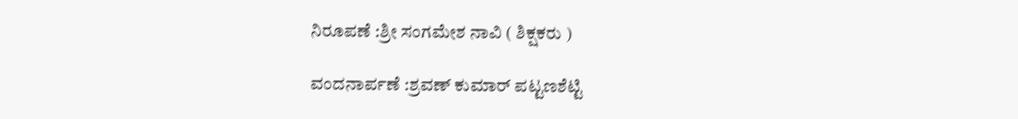ನಿರೂಪಣೆ :ಶ್ರೀ ಸಂಗಮೇಶ ನಾವಿ ( ಶಿಕ್ಷಕರು )

ವಂದನಾರ್ಪಣೆ :ಶ್ರವಣ್ ಕುಮಾರ್ ಪಟ್ಟಣಶೆಟ್ಟಿ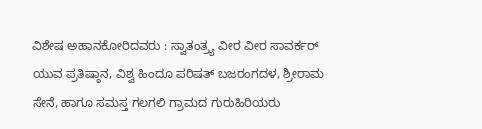ವಿಶೇಷ ಅಹಾನಕೋರಿದವರು : ಸ್ವಾತಂತ್ರ್ಯ ವೀರ ವೀರ ಸಾವರ್ಕರ್ ಯುವ ಪ್ರತಿಷ್ಠಾನ, ವಿಶ್ವ ಹಿಂದೂ ಪರಿಷತ್ ಬಜರಂಗದಳ, ಶ್ರೀರಾಮ ಸೇನೆ, ಹಾಗೂ ಸಮಸ್ತ ಗಲಗಲಿ ಗ್ರಾಮದ ಗುರುಹಿರಿಯರು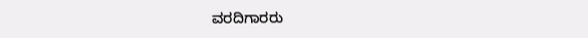ವರದಿಗಾರರು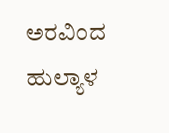ಅರವಿಂದ ಹುಲ್ಯಾಳ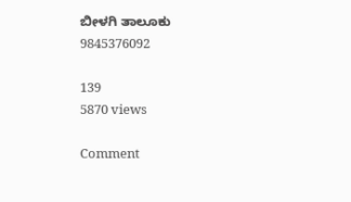ಬೀಳಗಿ ತಾಲೂಕು
9845376092

139
5870 views

Comment